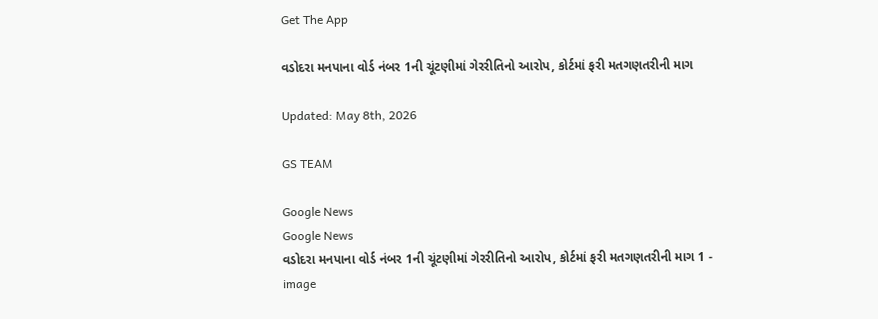Get The App

વડોદરા મનપાના વોર્ડ નંબર 1ની ચૂંટણીમાં ગેરરીતિનો આરોપ, કોર્ટમાં ફરી મતગણતરીની માગ

Updated: May 8th, 2026

GS TEAM

Google News
Google News
વડોદરા મનપાના વોર્ડ નંબર 1ની ચૂંટણીમાં ગેરરીતિનો આરોપ, કોર્ટમાં ફરી મતગણતરીની માગ 1 - image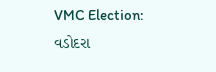VMC Election: વડોદરા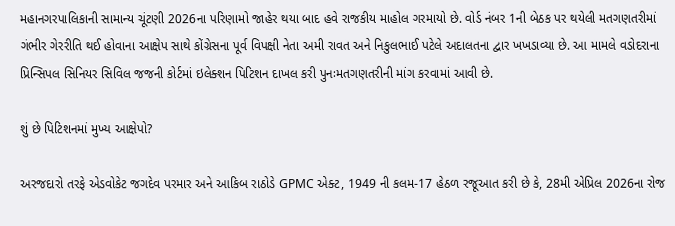મહાનગરપાલિકાની સામાન્ય ચૂંટણી 2026ના પરિણામો જાહેર થયા બાદ હવે રાજકીય માહોલ ગરમાયો છે. વોર્ડ નંબર 1ની બેઠક પર થયેલી મતગણતરીમાં ગંભીર ગેરરીતિ થઈ હોવાના આક્ષેપ સાથે કોંગ્રેસના પૂર્વ વિપક્ષી નેતા અમી રાવત અને નિકુલભાઈ પટેલે અદાલતના દ્વાર ખખડાવ્યા છે. આ મામલે વડોદરાના પ્રિન્સિપલ સિનિયર સિવિલ જજની કોર્ટમાં ઇલેક્શન પિટિશન દાખલ કરી પુનઃમતગણતરીની માંગ કરવામાં આવી છે.

શું છે પિટિશનમાં મુખ્ય આક્ષેપો?

અરજદારો તરફે એડવોકેટ જગદેવ પરમાર અને આકિબ રાઠોડે GPMC એક્ટ, 1949 ની કલમ-17 હેઠળ રજૂઆત કરી છે કે, 28મી એપ્રિલ 2026ના રોજ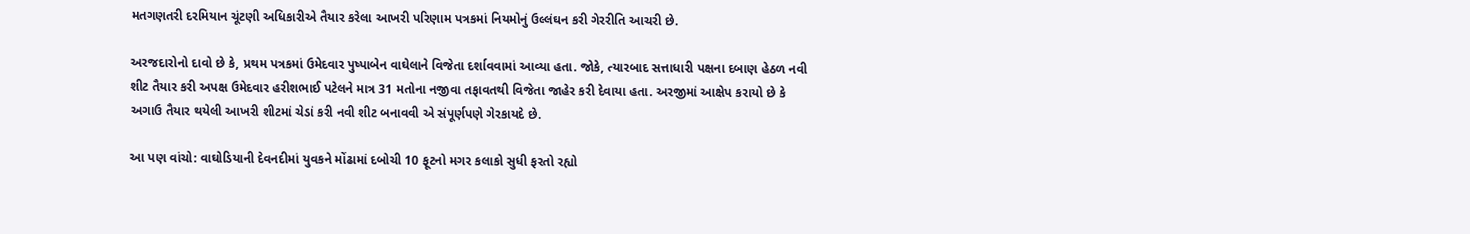મતગણતરી દરમિયાન ચૂંટણી અધિકારીએ તૈયાર કરેલા આખરી પરિણામ પત્રકમાં નિયમોનું ઉલ્લંઘન કરી ગેરરીતિ આચરી છે.

અરજદારોનો દાવો છે કે, પ્રથમ પત્રકમાં ઉમેદવાર પુષ્પાબેન વાઘેલાને વિજેતા દર્શાવવામાં આવ્યા હતા. જોકે, ત્યારબાદ સત્તાધારી પક્ષના દબાણ હેઠળ નવી શીટ તૈયાર કરી અપક્ષ ઉમેદવાર હરીશભાઈ પટેલને માત્ર 31 મતોના નજીવા તફાવતથી વિજેતા જાહેર કરી દેવાયા હતા. અરજીમાં આક્ષેપ કરાયો છે કે અગાઉ તૈયાર થયેલી આખરી શીટમાં ચેડાં કરી નવી શીટ બનાવવી એ સંપૂર્ણપણે ગેરકાયદે છે.

આ પણ વાંચો: વાઘોડિયાની દેવનદીમાં યુવકને મોંઢામાં દબોચી 10 ફૂટનો મગર કલાકો સુધી ફરતો રહ્યો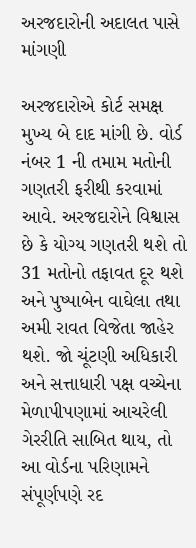અરજદારોની અદાલત પાસે માંગણી

અરજદારોએ કોર્ટ સમક્ષ મુખ્ય બે દાદ માંગી છે. વોર્ડ નંબર 1 ની તમામ મતોની ગણતરી ફરીથી કરવામાં આવે. અરજદારોને વિશ્વાસ છે કે યોગ્ય ગણતરી થશે તો 31 મતોનો તફાવત દૂર થશે અને પુષ્પાબેન વાઘેલા તથા અમી રાવત વિજેતા જાહેર થશે. જો ચૂંટણી અધિકારી અને સત્તાધારી પક્ષ વચ્ચેના મેળાપીપણામાં આચરેલી ગેરરીતિ સાબિત થાય, તો આ વોર્ડના પરિણામને સંપૂર્ણપણે રદ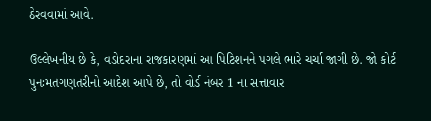ઠેરવવામાં આવે.

ઉલ્લેખનીય છે કે, વડોદરાના રાજકારણમાં આ પિટિશનને પગલે ભારે ચર્ચા જાગી છે. જો કોર્ટ પુનઃમતગણતરીનો આદેશ આપે છે, તો વોર્ડ નંબર 1 ના સત્તાવાર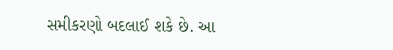સમીકરણો બદલાઈ શકે છે. આ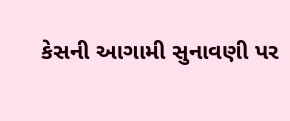કેસની આગામી સુનાવણી પર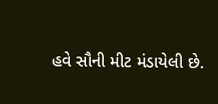હવે સૌની મીટ મંડાયેલી છે.